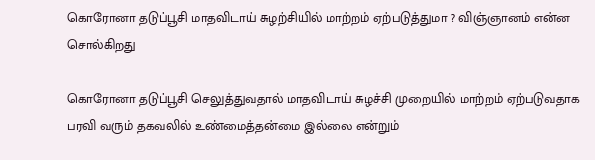கொரோனா தடுப்பூசி மாதவிடாய் சுழற்சியில் மாற்றம் ஏற்படுத்துமா ? விஞ்ஞானம் என்ன சொல்கிறது

கொரோனா தடுப்பூசி செலுத்துவதால் மாதவிடாய் சுழச்சி முறையில் மாற்றம் ஏற்படுவதாக பரவி வரும் தகவலில் உண்மைத்தன்மை இல்லை என்றும்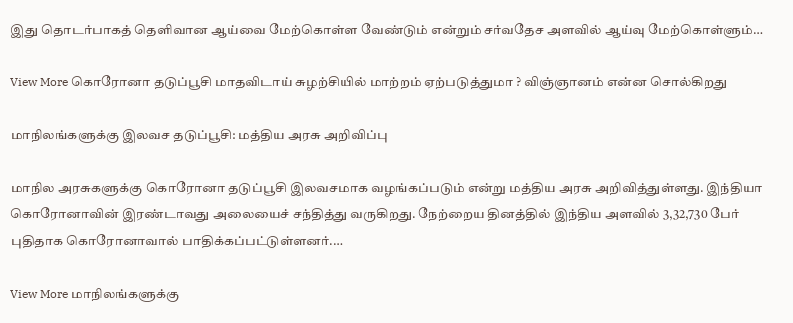இது தொடர்பாகத் தெளிவான ஆய்வை மேற்கொள்ள வேண்டும் என்றும் சர்வதேச அளவில் ஆய்வு மேற்கொள்ளும்…

View More கொரோனா தடுப்பூசி மாதவிடாய் சுழற்சியில் மாற்றம் ஏற்படுத்துமா ? விஞ்ஞானம் என்ன சொல்கிறது

மாநிலங்களுக்கு இலவச தடுப்பூசி: மத்திய அரசு அறிவிப்பு

மாநில அரசுகளுக்கு கொரோனா தடுப்பூசி இலவசமாக வழங்கப்படும் என்று மத்திய அரசு அறிவித்துள்ளது. இந்தியா கொரோனாவின் இரண்டாவது அலையைச் சந்தித்து வருகிறது. நேற்றைய தினத்தில் இந்திய அளவில் 3,32,730 பேர் புதிதாக கொரோனாவால் பாதிக்கப்பட்டுள்ளனர்.…

View More மாநிலங்களுக்கு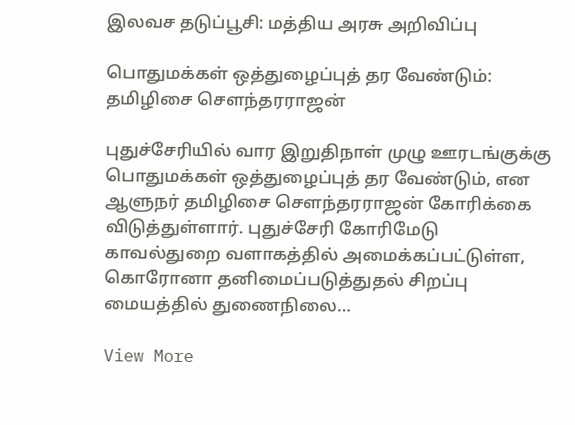இலவச தடுப்பூசி: மத்திய அரசு அறிவிப்பு

பொதுமக்கள் ஒத்துழைப்புத் தர வேண்டும்: தமிழிசை செளந்தரராஜன்

புதுச்சேரியில் வார இறுதிநாள் முழு ஊரடங்குக்கு பொதுமக்கள் ஒத்துழைப்புத் தர வேண்டும், என ஆளுநர் தமிழிசை செளந்தரராஜன் கோரிக்கை விடுத்துள்ளார். புதுச்சேரி கோரிமேடு காவல்துறை வளாகத்தில் அமைக்கப்பட்டுள்ள, கொரோனா தனிமைப்படுத்துதல் சிறப்பு மையத்தில் துணைநிலை…

View More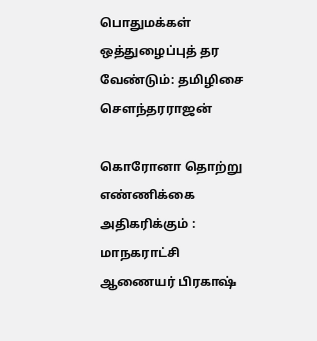பொதுமக்கள் ஒத்துழைப்புத் தர வேண்டும்: தமிழிசை செளந்தரராஜன்

கொரோனா தொற்று எண்ணிக்கை அதிகரிக்கும் : மாநகராட்சி ஆணையர் பிரகாஷ்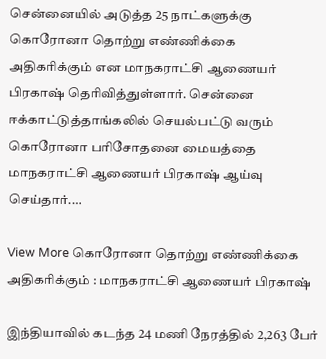சென்னையில் அடுத்த 25 நாட்களுக்கு கொரோனா தொற்று எண்ணிக்கை அதிகரிக்கும் என மாநகராட்சி ஆணையர் பிரகாஷ் தெரிவித்துள்ளார். சென்னை ஈக்காட்டுத்தாங்கலில் செயல்பட்டு வரும் கொரோனா பரிசோதனை மையத்தை மாநகராட்சி ஆணையர் பிரகாஷ் ஆய்வு செய்தார்.…

View More கொரோனா தொற்று எண்ணிக்கை அதிகரிக்கும் : மாநகராட்சி ஆணையர் பிரகாஷ்

இந்தியாவில் கடந்த 24 மணி நேரத்தில் 2,263 பேர்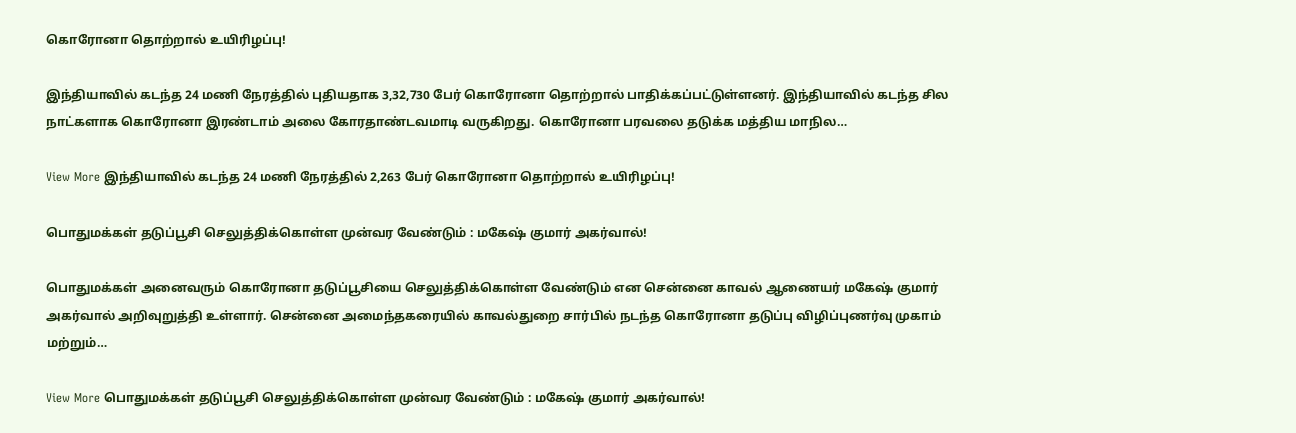கொரோனா தொற்றால் உயிரிழப்பு!

இந்தியாவில் கடந்த 24 மணி நேரத்தில் புதியதாக 3,32,730 பேர் கொரோனா தொற்றால் பாதிக்கப்பட்டுள்ளனர். இந்தியாவில் கடந்த சில நாட்களாக கொரோனா இரண்டாம் அலை கோரதாண்டவமாடி வருகிறது. கொரோனா பரவலை தடுக்க மத்திய மாநில…

View More இந்தியாவில் கடந்த 24 மணி நேரத்தில் 2,263 பேர் கொரோனா தொற்றால் உயிரிழப்பு!

பொதுமக்கள் தடுப்பூசி செலுத்திக்கொள்ள முன்வர வேண்டும் : மகேஷ் குமார் அகர்வால்!

பொதுமக்கள் அனைவரும் கொரோனா தடுப்பூசியை செலுத்திக்கொள்ள வேண்டும் என சென்னை காவல் ஆணையர் மகேஷ் குமார் அகர்வால் அறிவுறுத்தி உள்ளார். சென்னை அமைந்தகரையில் காவல்துறை சார்பில் நடந்த கொரோனா தடுப்பு விழிப்புணர்வு முகாம் மற்றும்…

View More பொதுமக்கள் தடுப்பூசி செலுத்திக்கொள்ள முன்வர வேண்டும் : மகேஷ் குமார் அகர்வால்!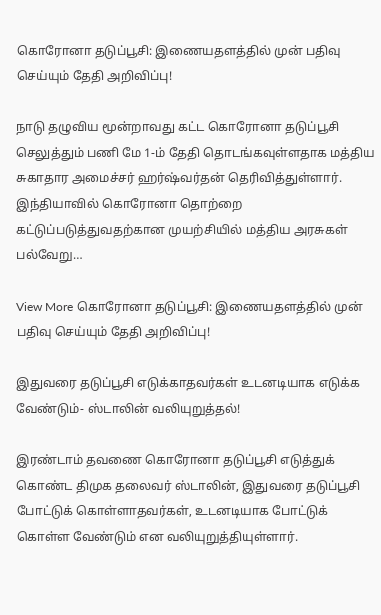கொரோனா தடுப்பூசி: இணையதளத்தில் முன் பதிவு செய்யும் தேதி அறிவிப்பு!

நாடு தழுவிய மூன்றாவது கட்ட கொரோனா தடுப்பூசி செலுத்தும் பணி மே 1-ம் தேதி தொடங்கவுள்ளதாக மத்திய சுகாதார அமைச்சர் ஹர்ஷ்வர்தன் தெரிவித்துள்ளார். இந்தியாவில் கொரோனா தொற்றை கட்டுப்படுத்துவதற்கான முயற்சியில் மத்திய அரசுகள் பல்வேறு…

View More கொரோனா தடுப்பூசி: இணையதளத்தில் முன் பதிவு செய்யும் தேதி அறிவிப்பு!

இதுவரை தடுப்பூசி எடுக்காதவர்கள் உடனடியாக எடுக்க வேண்டும்- ஸ்டாலின் வலியுறுத்தல்!

இரண்டாம் தவணை கொரோனா தடுப்பூசி எடுத்துக் கொண்ட திமுக தலைவர் ஸ்டாலின், இதுவரை தடுப்பூசி போட்டுக் கொள்ளாதவர்கள், உடனடியாக போட்டுக் கொள்ள வேண்டும் என வலியுறுத்தியுள்ளார்.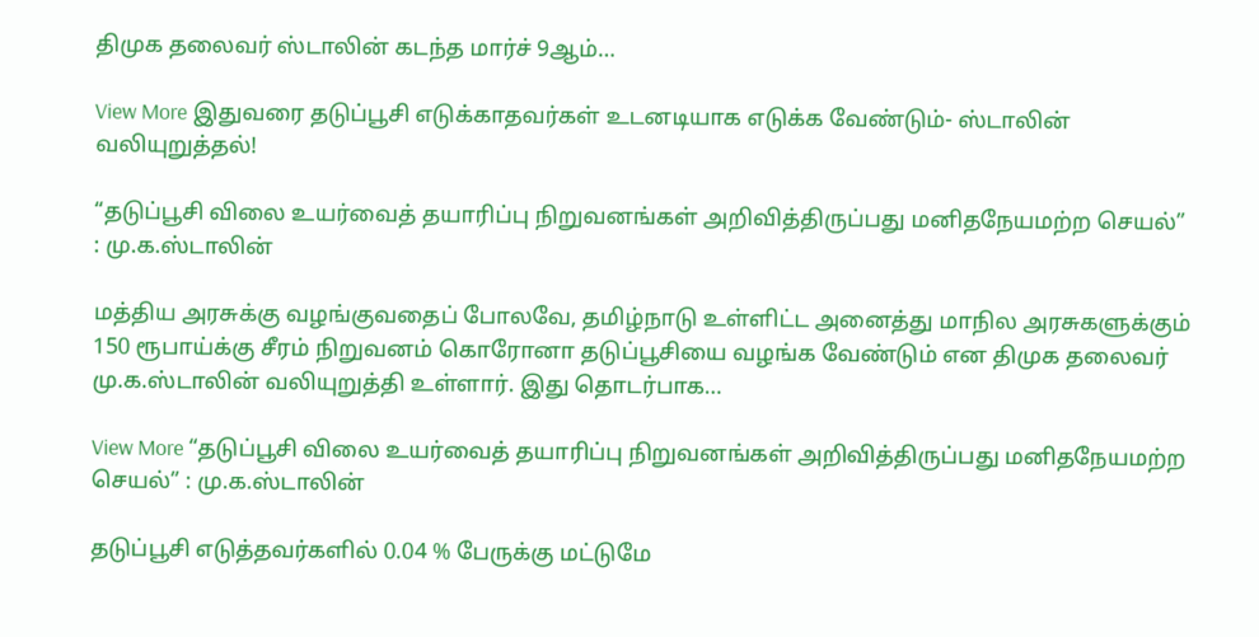திமுக தலைவர் ஸ்டாலின் கடந்த மார்ச் 9ஆம்…

View More இதுவரை தடுப்பூசி எடுக்காதவர்கள் உடனடியாக எடுக்க வேண்டும்- ஸ்டாலின் வலியுறுத்தல்!

“தடுப்பூசி விலை உயர்வைத் தயாரிப்பு நிறுவனங்கள் அறிவித்திருப்பது மனிதநேயமற்ற செயல்” : மு.க.ஸ்டாலின்

மத்திய அரசுக்கு வழங்குவதைப் போலவே, தமிழ்நாடு உள்ளிட்ட அனைத்து மாநில அரசுகளுக்கும் 150 ரூபாய்க்கு சீரம் நிறுவனம் கொரோனா தடுப்பூசியை வழங்க வேண்டும் என திமுக தலைவர் மு.க.ஸ்டாலின் வலியுறுத்தி உள்ளார். இது தொடர்பாக…

View More “தடுப்பூசி விலை உயர்வைத் தயாரிப்பு நிறுவனங்கள் அறிவித்திருப்பது மனிதநேயமற்ற செயல்” : மு.க.ஸ்டாலின்

தடுப்பூசி எடுத்தவர்களில் 0.04 % பேருக்கு மட்டுமே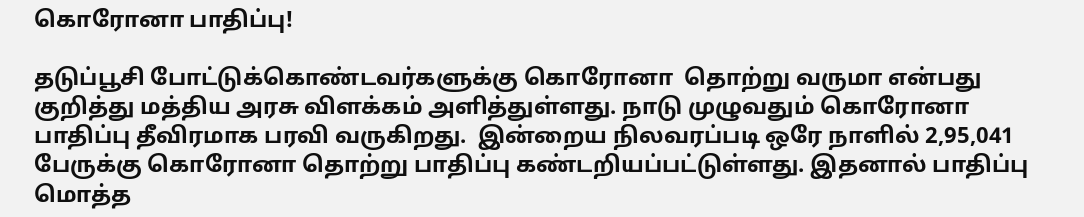கொரோனா பாதிப்பு!

தடுப்பூசி போட்டுக்கொண்டவர்களுக்கு கொரோனா  தொற்று வருமா என்பது குறித்து மத்திய அரசு விளக்கம் அளித்துள்ளது. நாடு முழுவதும் கொரோனா பாதிப்பு தீவிரமாக பரவி வருகிறது.  இன்றைய நிலவரப்படி ஒரே நாளில் 2,95,041 பேருக்கு கொரோனா தொற்று பாதிப்பு கண்டறியப்பட்டுள்ளது. இதனால் பாதிப்பு மொத்த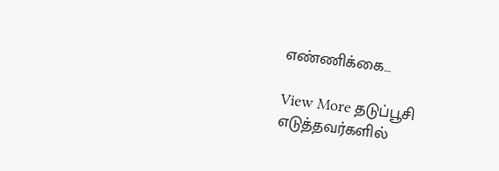எண்ணிக்கை…

View More தடுப்பூசி எடுத்தவர்களில்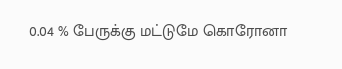0.04 % பேருக்கு மட்டுமே கொரோனா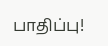பாதிப்பு!